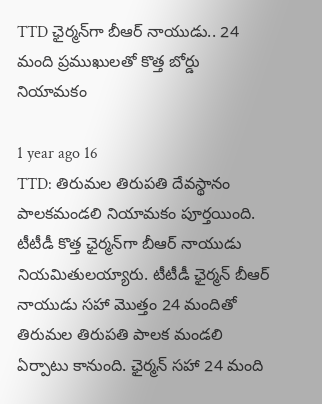TTD ఛైర్మన్‌గా బీఆర్ నాయుడు.. 24 మంది ప్రముఖులతో కొత్త బోర్డు నియామకం

1 year ago 16
TTD: తిరుమల తిరుపతి దేవస్థానం పాలకమండలి నియామకం పూర్తయింది. టీటీడీ కొత్త ఛైర్మన్‌గా బీఆర్ నాయుడు నియమితులయ్యారు. టీటీడీ ఛైర్మన్ బీఆర్ నాయుడు సహా మొత్తం 24 మందితో తిరుమల తిరుపతి పాలక మండలి ఏర్పాటు కానుంది. ఛైర్మన్ సహా 24 మంది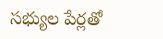సభ్యుల పేర్లతో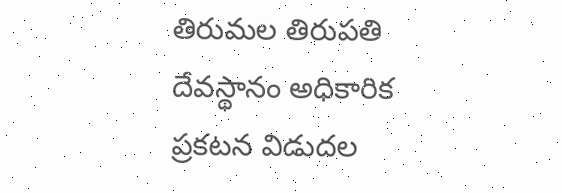తిరుమల తిరుపతి దేవస్థానం అధికారిక ప్రకటన విడుదల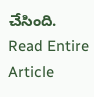చేసింది.
Read Entire Article